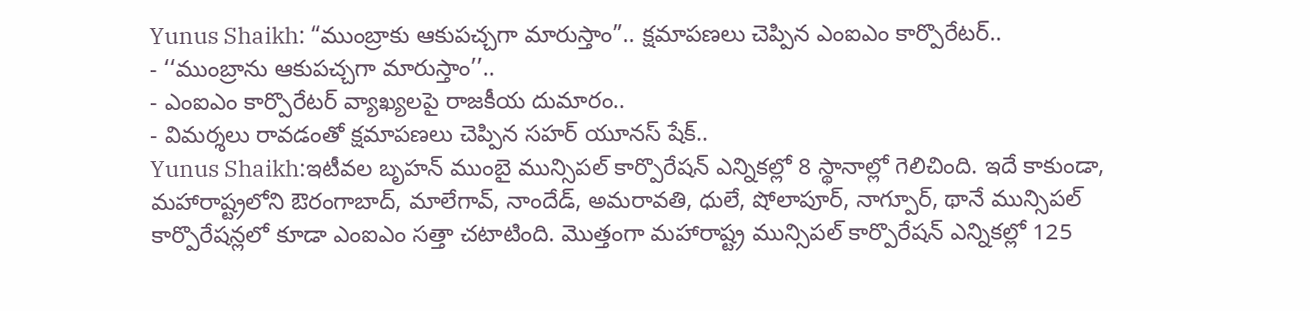Yunus Shaikh: “ముంబ్రాకు ఆకుపచ్చగా మారుస్తాం”.. క్షమాపణలు చెప్పిన ఎంఐఎం కార్పొరేటర్..
- ‘‘ముంబ్రాను ఆకుపచ్చగా మారుస్తాం’’..
- ఎంఐఎం కార్పొరేటర్ వ్యాఖ్యలపై రాజకీయ దుమారం..
- విమర్శలు రావడంతో క్షమాపణలు చెప్పిన సహర్ యూనస్ షేక్..
Yunus Shaikh:ఇటీవల బృహన్ ముంబై మున్సిపల్ కార్పొరేషన్ ఎన్నికల్లో 8 స్థానాల్లో గెలిచింది. ఇదే కాకుండా, మహారాష్ట్రలోని ఔరంగాబాద్, మాలేగావ్, నాందేడ్, అమరావతి, ధులే, షోలాపూర్, నాగ్పూర్, థానే మున్సిపల్ కార్పొరేషన్లలో కూడా ఎంఐఎం సత్తా చటాటింది. మొత్తంగా మహారాష్ట్ర మున్సిపల్ కార్పొరేషన్ ఎన్నికల్లో 125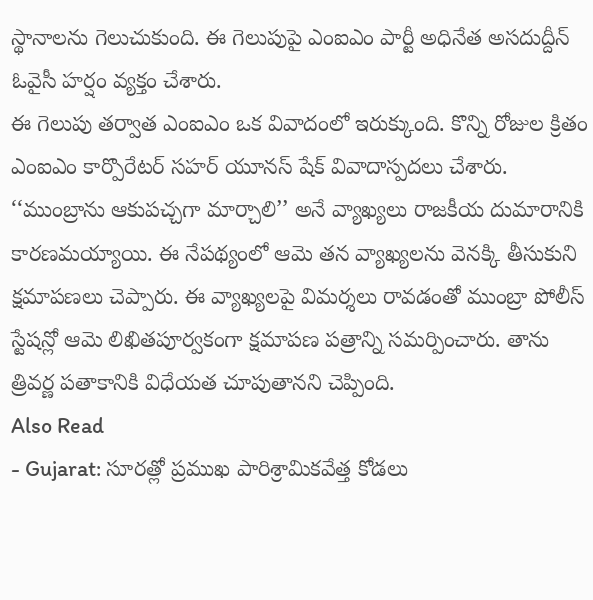స్థానాలను గెలుచుకుంది. ఈ గెలుపుపై ఎంఐఎం పార్టీ అధినేత అసదుద్దీన్ ఓవైసీ హర్షం వ్యక్తం చేశారు.
ఈ గెలుపు తర్వాత ఎంఐఎం ఒక వివాదంలో ఇరుక్కుంది. కొన్ని రోజుల క్రితం ఎంఐఎం కార్పొరేటర్ సహర్ యూనస్ షేక్ వివాదాస్పదలు చేశారు. ‘‘ముంబ్రాను ఆకుపచ్చగా మార్చాలి’’ అనే వ్యాఖ్యలు రాజకీయ దుమారానికి కారణమయ్యాయి. ఈ నేపథ్యంలో ఆమె తన వ్యాఖ్యలను వెనక్కి తీసుకుని క్షమాపణలు చెప్పారు. ఈ వ్యాఖ్యలపై విమర్శలు రావడంతో ముంబ్రా పోలీస్ స్టేషన్లో ఆమె లిఖితపూర్వకంగా క్షమాపణ పత్రాన్ని సమర్పించారు. తాను త్రివర్ణ పతాకానికి విధేయత చూపుతానని చెప్పింది.
Also Read
- Gujarat: సూరత్లో ప్రముఖ పారిశ్రామికవేత్త కోడలు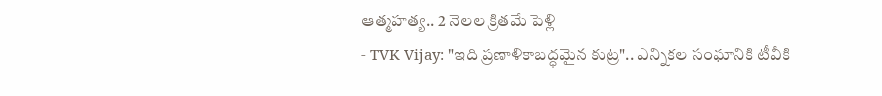ఆత్మహత్య.. 2 నెలల క్రితమే పెళ్లి
- TVK Vijay: "ఇది ప్రణాళికాబద్ధమైన కుట్ర".. ఎన్నికల సంఘానికి టీవీకి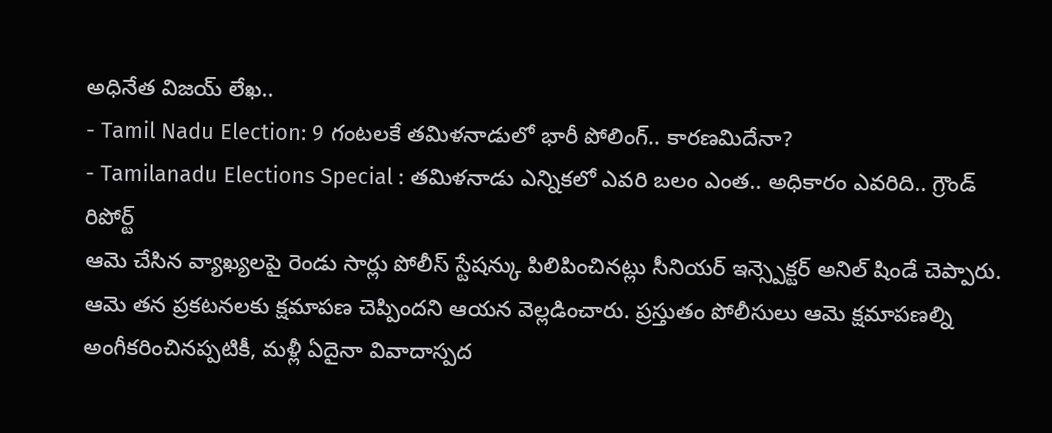అధినేత విజయ్ లేఖ..
- Tamil Nadu Election: 9 గంటలకే తమిళనాడులో భారీ పోలింగ్.. కారణమిదేనా?
- Tamilanadu Elections Special : తమిళనాడు ఎన్నికలో ఎవరి బలం ఎంత.. అధికారం ఎవరిది.. గ్రౌండ్ రిపోర్ట్
ఆమె చేసిన వ్యాఖ్యలపై రెండు సార్లు పోలీస్ స్టేషన్కు పిలిపించినట్లు సీనియర్ ఇన్స్పెక్టర్ అనిల్ షిండే చెప్పారు. ఆమె తన ప్రకటనలకు క్షమాపణ చెప్పిందని ఆయన వెల్లడించారు. ప్రస్తుతం పోలీసులు ఆమె క్షమాపణల్ని అంగీకరించినప్పటికీ, మళ్లీ ఏదైనా వివాదాస్పద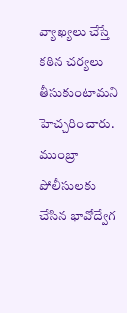వ్యాఖ్యలు చేస్తే కఠిన చర్యలు తీసుకుంటామని హెచ్చరించారు. ముంబ్రా పోలీసులకు చేసిన భావోద్వేగ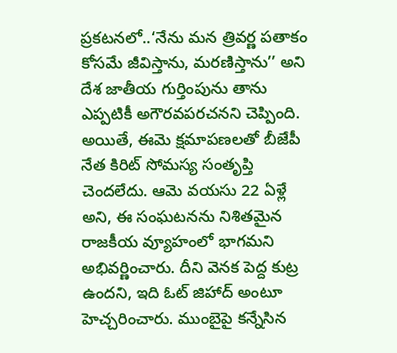ప్రకటనలో..‘నేను మన త్రివర్ణ పతాకం కోసమే జీవిస్తాను, మరణిస్తాను’’ అని దేశ జాతీయ గుర్తింపును తాను ఎప్పటికీ అగౌరవపరచనని చెప్పింది.
అయితే, ఈమె క్షమాపణలతో బీజేపీ నేత కిరిట్ సోమస్య సంతృప్తి చెందలేదు. ఆమె వయసు 22 ఏళ్లే అని, ఈ సంఘటనను నిశితమైన రాజకీయ వ్యూహంలో భాగమని అభివర్ణించారు. దీని వెనక పెద్ద కుట్ర ఉందని, ఇది ఓట్ జిహాద్ అంటూ హెచ్చరించారు. ముంబైపై కన్నేసిన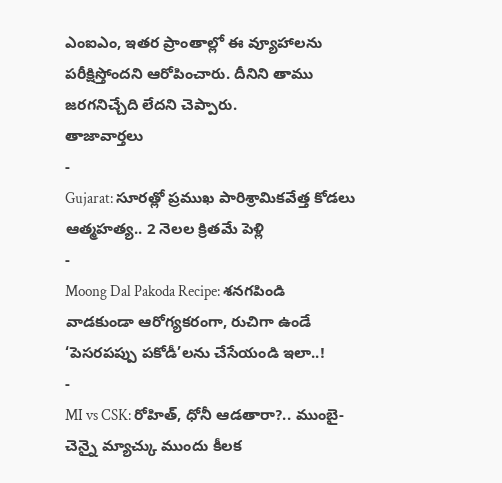ఎంఐఎం, ఇతర ప్రాంతాల్లో ఈ వ్యూహాలను పరీక్షిస్తోందని ఆరోపించారు. దీనిని తాము జరగనిచ్చేది లేదని చెప్పారు.
తాజావార్తలు
-
Gujarat: సూరత్లో ప్రముఖ పారిశ్రామికవేత్త కోడలు ఆత్మహత్య.. 2 నెలల క్రితమే పెళ్లి
-
Moong Dal Pakoda Recipe: శనగపిండి వాడకుండా ఆరోగ్యకరంగా, రుచిగా ఉండే ‘పెసరపప్పు పకోడీ’లను చేసేయండి ఇలా..!
-
MI vs CSK: రోహిత్, ధోనీ ఆడతారా?.. ముంబై-చెన్నై మ్యాచ్కు ముందు కీలక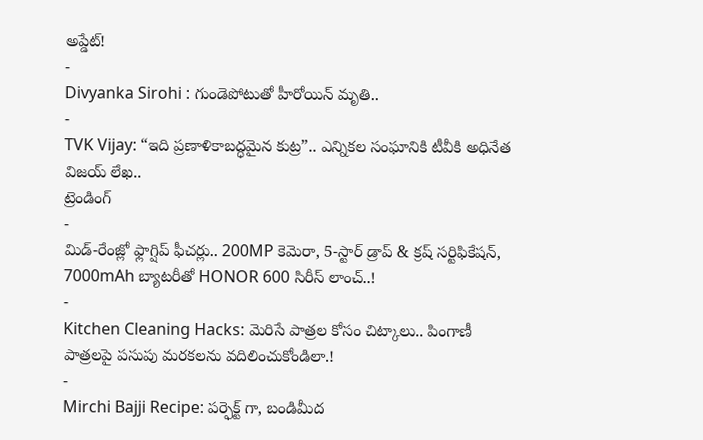అప్డేట్!
-
Divyanka Sirohi : గుండెపోటుతో హీరోయిన్ మృతి..
-
TVK Vijay: “ఇది ప్రణాళికాబద్ధమైన కుట్ర”.. ఎన్నికల సంఘానికి టీవీకి అధినేత విజయ్ లేఖ..
ట్రెండింగ్
-
మిడ్-రేంజ్లో ఫ్లాగ్షిప్ ఫీచర్లు.. 200MP కెమెరా, 5-స్టార్ డ్రాప్ & క్రష్ సర్టిఫికేషన్, 7000mAh బ్యాటరీతో HONOR 600 సిరీస్ లాంచ్..!
-
Kitchen Cleaning Hacks: మెరిసే పాత్రల కోసం చిట్కాలు.. పింగాణీ పాత్రలపై పసుపు మరకలను వదిలించుకోండిలా.!
-
Mirchi Bajji Recipe: పర్ఫెక్ట్ గా, బండిమీద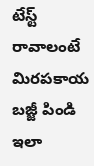టేస్ట్ రావాలంటే మిరపకాయ బజ్జీ పిండి ఇలా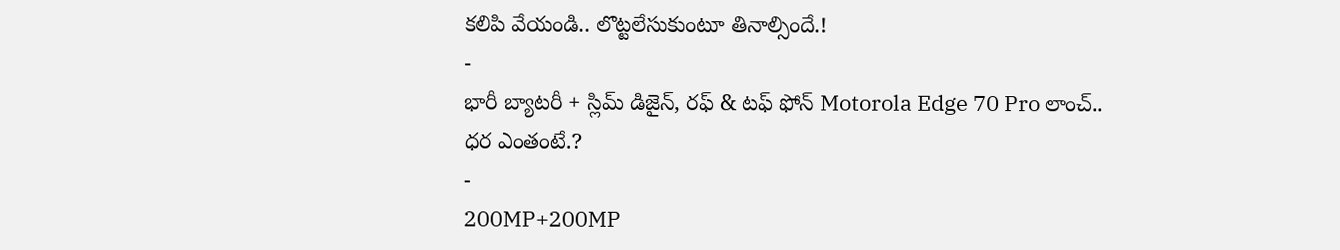కలిపి వేయండి.. లొట్టలేసుకుంటూ తినాల్సిందే.!
-
భారీ బ్యాటరీ + స్లిమ్ డిజైన్, రఫ్ & టఫ్ ఫోన్ Motorola Edge 70 Pro లాంచ్.. ధర ఎంతంటే.?
-
200MP+200MP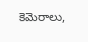కెమెరాలు,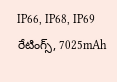IP66, IP68, IP69 రేటింగ్స్, 7025mAh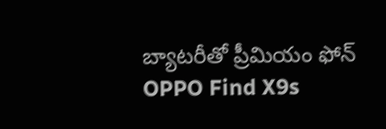బ్యాటరీతో ప్రీమియం ఫోన్ OPPO Find X9s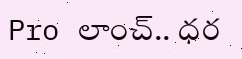Pro లాంచ్.. ధర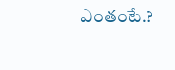ఎంతంటే.?